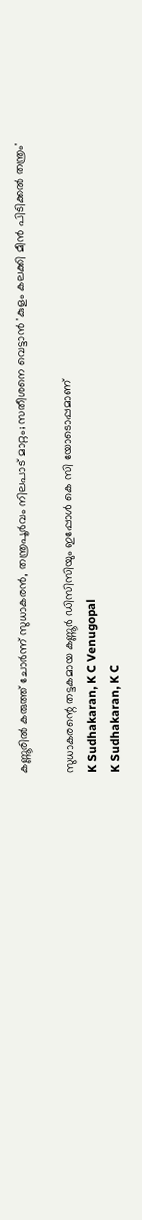കണ്ണൂരില്‍ കരുത്ത് ചോര്‍ന്ന് സുധാകരന്‍, തന്ത്രപൂര്‍വം നിലപാട് മാറ്റം; സതീശനെ വെട്ടാന്‍ 'കുളം കലക്കി മീന്‍ പിടിക്കല്‍ തന്ത്രം'

സുധാകരന്റെ തട്ടകമായ കണ്ണൂര്‍ ഡിസിസിയും ഇപ്പോള്‍ കെ സി യോടൊപ്പമാണ്
K Sudhakaran, K C Venugopal
K Sudhakaran, K C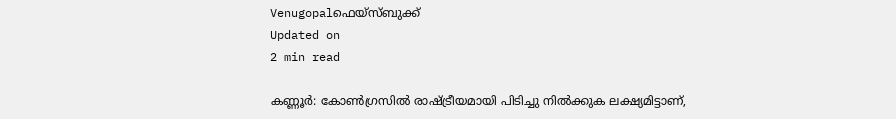Venugopalഫെയ്സ്ബുക്ക്
Updated on
2 min read

കണ്ണൂര്‍: കോണ്‍ഗ്രസില്‍ രാഷ്ട്രീയമായി പിടിച്ചു നില്‍ക്കുക ലക്ഷ്യമിട്ടാണ്,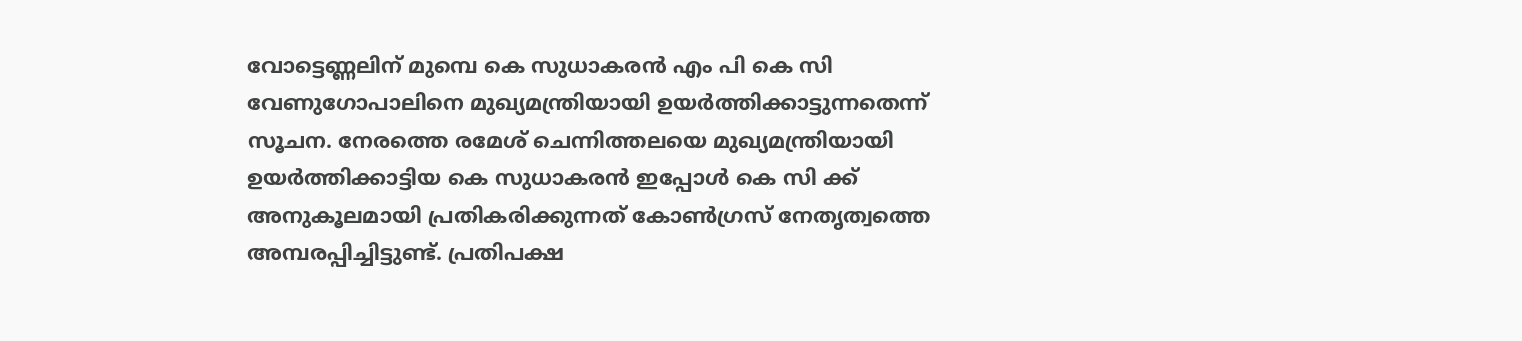വോട്ടെണ്ണലിന് മുമ്പെ കെ സുധാകരന്‍ എം പി കെ സി വേണുഗോപാലിനെ മുഖ്യമന്ത്രിയായി ഉയര്‍ത്തിക്കാട്ടുന്നതെന്ന് സൂചന. നേരത്തെ രമേശ് ചെന്നിത്തലയെ മുഖ്യമന്ത്രിയായി ഉയര്‍ത്തിക്കാട്ടിയ കെ സുധാകരന്‍ ഇപ്പോള്‍ കെ സി ക്ക് അനുകൂലമായി പ്രതികരിക്കുന്നത് കോണ്‍ഗ്രസ് നേതൃത്വത്തെ അമ്പരപ്പിച്ചിട്ടുണ്ട്. പ്രതിപക്ഷ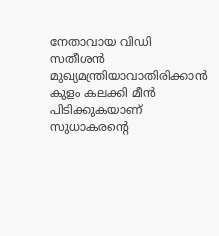നേതാവായ വിഡി സതീശന്‍ മുഖ്യമന്ത്രിയാവാതിരിക്കാന്‍ കുളം കലക്കി മീന്‍ പിടിക്കുകയാണ് സുധാകരന്റെ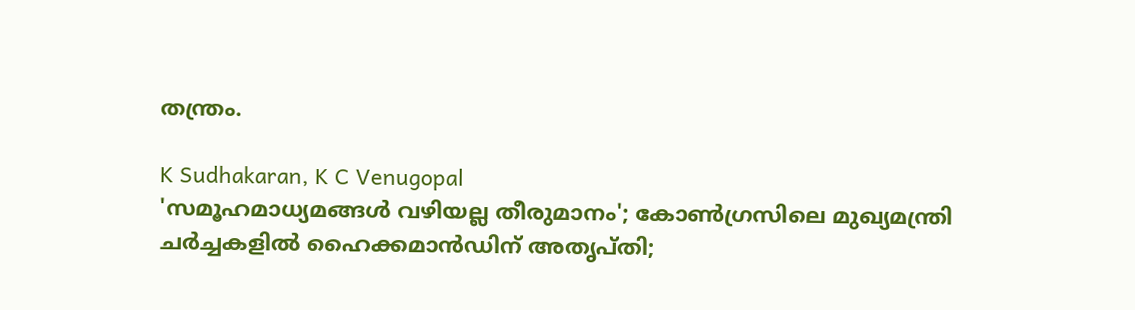തന്ത്രം.

K Sudhakaran, K C Venugopal
'സമൂഹമാധ്യമങ്ങള്‍ വഴിയല്ല തീരുമാനം'; കോണ്‍ഗ്രസിലെ മുഖ്യമന്ത്രി ചര്‍ച്ചകളില്‍ ഹൈക്കമാന്‍ഡിന് അതൃപ്തി;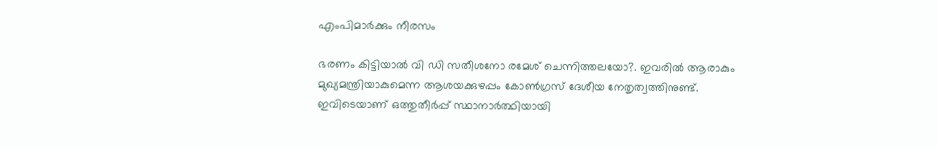എംപിമാര്‍ക്കും നീരസം

ഭരണം കിട്ടിയാല്‍ വി ഡി സതീശനോ രമേശ് ചെന്നിത്തലയോ?. ഇവരില്‍ ആരാകും മുഖ്യമന്ത്രിയാകുമെന്ന ആശയക്കുഴപ്പം കോണ്‍ഗ്രസ് ദേശീയ നേതൃത്വത്തിനുണ്ട്. ഇവിടെയാണ് ഒത്തുതീര്‍പ്പ് സ്ഥാനാര്‍ത്ഥിയായി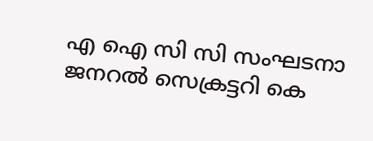എ ഐ സി സി സംഘടനാ ജനറല്‍ സെക്രട്ടറി കെ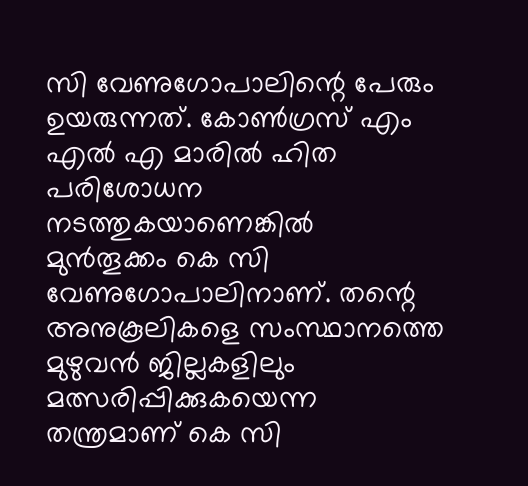സി വേണുഗോപാലിന്റെ പേരും ഉയരുന്നത്. കോണ്‍ഗ്രസ് എം എല്‍ എ മാരില്‍ ഹിത പരിശോധന നടത്തുകയാണെങ്കില്‍ മുന്‍തൂക്കം കെ സി വേണുഗോപാലിനാണ്. തന്റെ അനുകൂലികളെ സംസ്ഥാനത്തെ മുഴുവന്‍ ജില്ലകളിലും മത്സരിപ്പിക്കുകയെന്ന തന്ത്രമാണ് കെ സി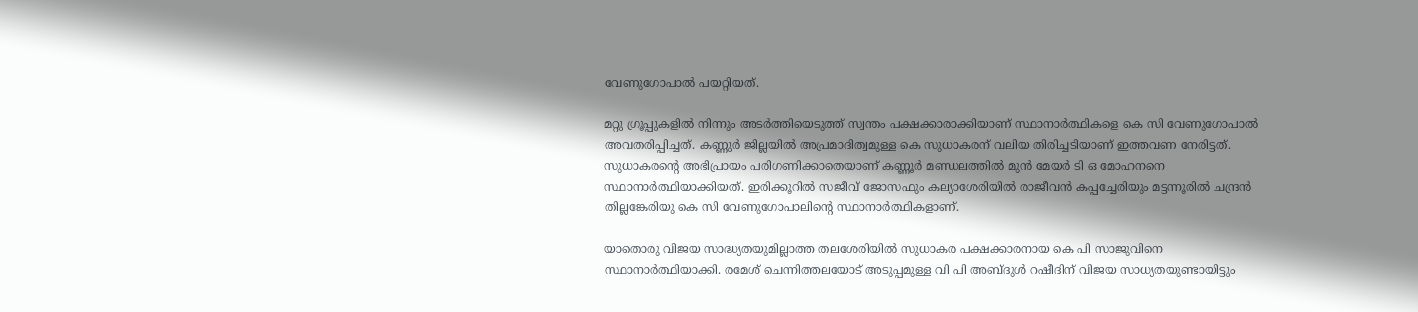വേണുഗോപാല്‍ പയറ്റിയത്.

മറ്റു ഗ്രൂപ്പുകളില്‍ നിന്നും അടര്‍ത്തിയെടുത്ത് സ്വന്തം പക്ഷക്കാരാക്കിയാണ് സ്ഥാനാര്‍ത്ഥികളെ കെ സി വേണുഗോപാല്‍ അവതരിപ്പിച്ചത്. കണ്ണുര്‍ ജില്ലയില്‍ അപ്രമാദിത്വമുള്ള കെ സുധാകരന് വലിയ തിരിച്ചടിയാണ് ഇത്തവണ നേരിട്ടത്. സുധാകരന്റെ അഭിപ്രായം പരിഗണിക്കാതെയാണ് കണ്ണൂര്‍ മണ്ഡലത്തില്‍ മുന്‍ മേയര്‍ ടി ഒ മോഹനനെ സ്ഥാനാര്‍ത്ഥിയാക്കിയത്. ഇരിക്കൂറില്‍ സജീവ് ജോസഫും കല്യാശേരിയില്‍ രാജീവന്‍ കപ്പച്ചേരിയും മട്ടന്നൂരില്‍ ചന്ദ്രന്‍ തില്ലങ്കേരിയു കെ സി വേണുഗോപാലിന്റെ സ്ഥാനാര്‍ത്ഥികളാണ്.

യാതൊരു വിജയ സാദ്ധ്യതയുമില്ലാത്ത തലശേരിയില്‍ സുധാകര പക്ഷക്കാരനായ കെ പി സാജുവിനെ സ്ഥാനാര്‍ത്ഥിയാക്കി. രമേശ് ചെന്നിത്തലയോട് അടുപ്പമുള്ള വി പി അബ്ദുള്‍ റഷീദിന് വിജയ സാധ്യതയുണ്ടായിട്ടും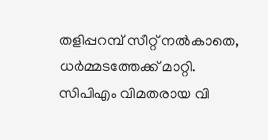തളിപ്പറമ്പ് സീറ്റ് നല്‍കാതെ, ധര്‍മ്മടത്തേക്ക് മാറ്റി. സിപിഎം വിമതരായ വി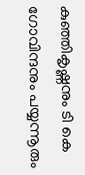കുഞ്ഞികൃഷ്ണനും ടി കെ ഗോവിന്ദനും പയ്യന്നൂരും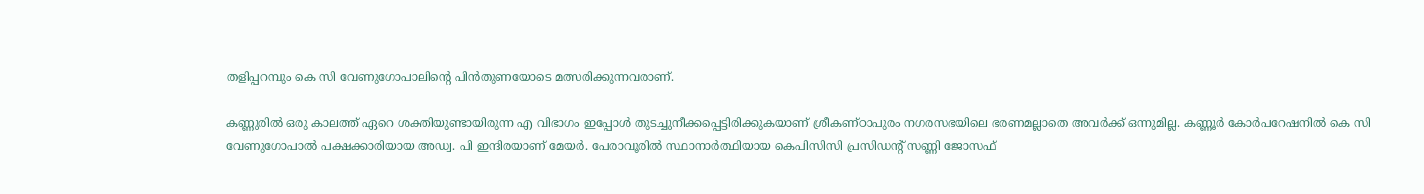തളിപ്പറമ്പും കെ സി വേണുഗോപാലിന്റെ പിന്‍തുണയോടെ മത്സരിക്കുന്നവരാണ്.

കണ്ണുരില്‍ ഒരു കാലത്ത് ഏറെ ശക്തിയുണ്ടായിരുന്ന എ വിഭാഗം ഇപ്പോള്‍ തുടച്ചുനീക്കപ്പെട്ടിരിക്കുകയാണ് ശ്രീകണ്ഠാപുരം നഗരസഭയിലെ ഭരണമല്ലാതെ അവര്‍ക്ക് ഒന്നുമില്ല. കണ്ണൂര്‍ കോര്‍പറേഷനില്‍ കെ സി വേണുഗോപാല്‍ പക്ഷക്കാരിയായ അഡ്വ. പി ഇന്ദിരയാണ് മേയര്‍. പേരാവൂരില്‍ സ്ഥാനാര്‍ത്ഥിയായ കെപിസിസി പ്രസിഡന്റ് സണ്ണി ജോസഫ്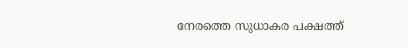നേരത്തെ സുധാകര പക്ഷത്ത്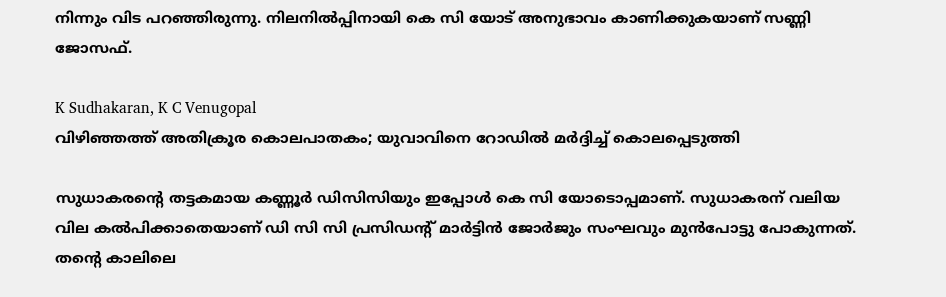നിന്നും വിട പറഞ്ഞിരുന്നു. നിലനില്‍പ്പിനായി കെ സി യോട് അനുഭാവം കാണിക്കുകയാണ് സണ്ണി ജോസഫ്.

K Sudhakaran, K C Venugopal
വിഴിഞ്ഞത്ത് അതിക്രൂര കൊലപാതകം; യുവാവിനെ റോഡില്‍ മര്‍ദ്ദിച്ച് കൊലപ്പെടുത്തി

സുധാകരന്റെ തട്ടകമായ കണ്ണൂര്‍ ഡിസിസിയും ഇപ്പോള്‍ കെ സി യോടൊപ്പമാണ്. സുധാകരന് വലിയ വില കല്‍പിക്കാതെയാണ് ഡി സി സി പ്രസിഡന്റ് മാര്‍ട്ടിന്‍ ജോര്‍ജും സംഘവും മുന്‍പോട്ടു പോകുന്നത്. തന്റെ കാലിലെ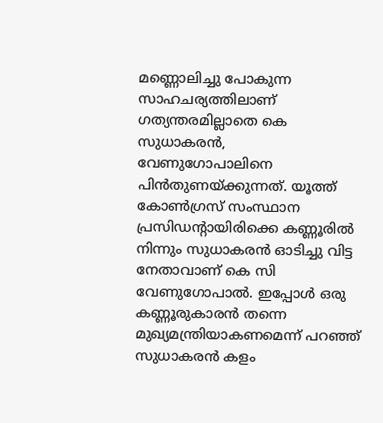മണ്ണൊലിച്ചു പോകുന്ന സാഹചര്യത്തിലാണ് ഗത്യന്തരമില്ലാതെ കെ സുധാകരന്‍, വേണുഗോപാലിനെ പിന്‍തുണയ്ക്കുന്നത്. യൂത്ത് കോണ്‍ഗ്രസ് സംസ്ഥാന പ്രസിഡന്റായിരിക്കെ കണ്ണൂരില്‍ നിന്നും സുധാകരന്‍ ഓടിച്ചു വിട്ട നേതാവാണ് കെ സി വേണുഗോപാല്‍. ഇപ്പോള്‍ ഒരു കണ്ണൂരുകാരന്‍ തന്നെ മുഖ്യമന്ത്രിയാകണമെന്ന് പറഞ്ഞ് സുധാകരന്‍ കളം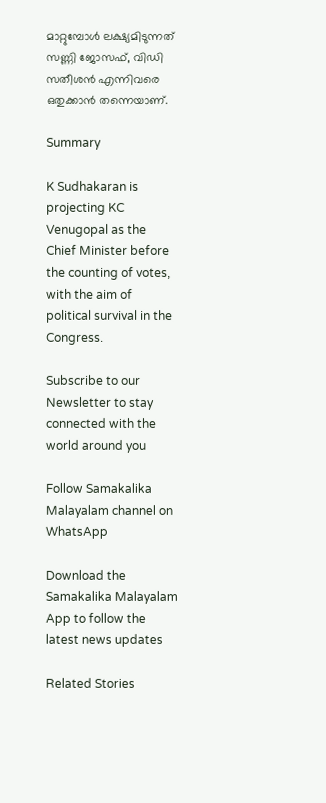മാറ്റുമ്പോള്‍ ലക്ഷ്യമിടുന്നത് സണ്ണി ജോസഫ്, വിഡി സതീശന്‍ എന്നിവരെ ഒതുക്കാന്‍ തന്നെയാണ്.

Summary

K Sudhakaran is projecting KC Venugopal as the Chief Minister before the counting of votes, with the aim of political survival in the Congress.

Subscribe to our Newsletter to stay connected with the world around you

Follow Samakalika Malayalam channel on WhatsApp

Download the Samakalika Malayalam App to follow the latest news updates

Related Stories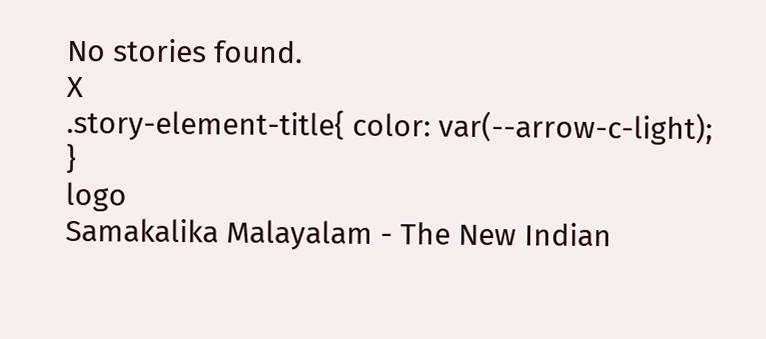No stories found.
X
.story-element-title{ color: var(--arrow-c-light); }
logo
Samakalika Malayalam - The New Indian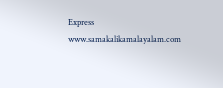Express
www.samakalikamalayalam.com